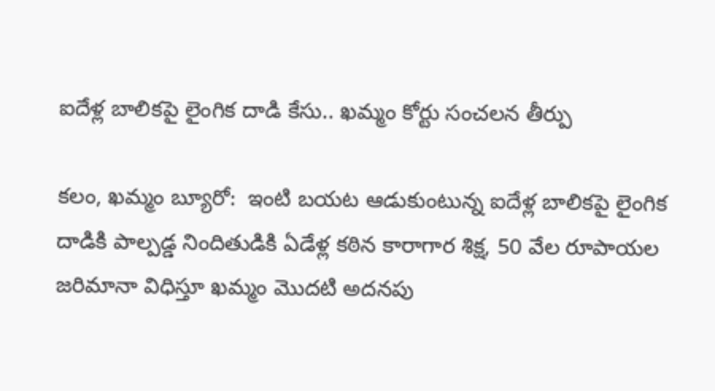ఐదేళ్ల బాలికపై లైంగిక దాడి కేసు.. ఖమ్మం కోర్టు సంచలన తీర్పు

కలం, ఖమ్మం బ్యూరో:  ఇంటి బయట ఆడుకుంటున్న ఐదేళ్ల బాలికపై లైంగిక దాడికి పాల్పడ్డ నిందితుడికి ఏడేళ్ల కఠిన కారాగార శిక్ష, 50 వేల రూపాయల జరిమానా విధిస్తూ ఖమ్మం మొదటి అదనపు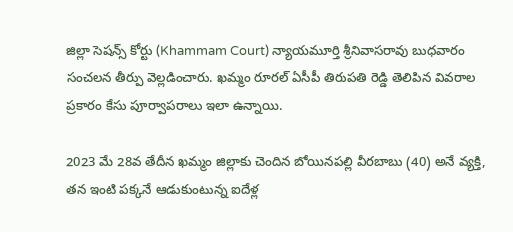జిల్లా సెషన్స్ కోర్టు (Khammam Court) న్యాయమూర్తి శ్రీనివాసరావు బుధవారం సంచలన తీర్పు వెల్లడించారు. ఖమ్మం రూరల్ ఏసీపీ తిరుపతి రెడ్డి తెలిపిన వివరాల ప్రకారం కేసు పూర్వాపరాలు ఇలా ఉన్నాయి.

2023 మే 28వ తేదీన ఖమ్మం జిల్లాకు చెందిన బోయినపల్లి వీరబాబు (40) అనే వ్యక్తి, తన ఇంటి పక్కనే ఆడుకుంటున్న ఐదేళ్ల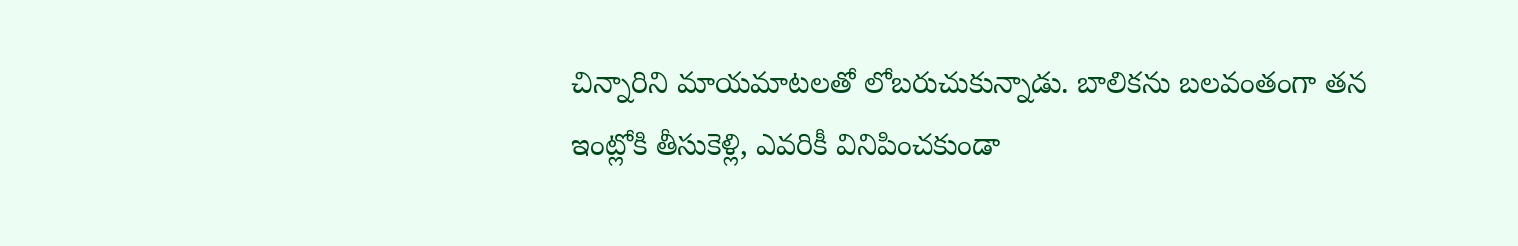చిన్నారిని మాయమాటలతో లోబరుచుకున్నాడు. బాలికను బలవంతంగా తన ఇంట్లోకి తీసుకెళ్లి, ఎవరికీ వినిపించకుండా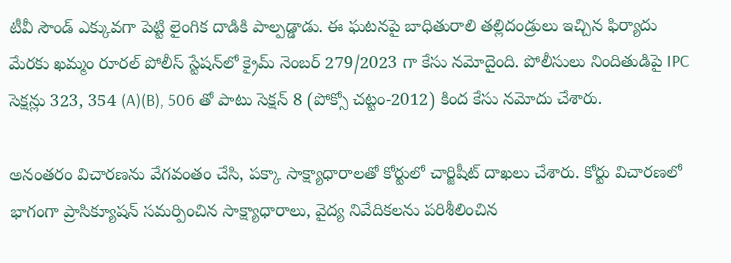టీవీ సౌండ్ ఎక్కువగా పెట్టి లైంగిక దాడికి పాల్పడ్డాడు. ఈ ఘటనపై బాధితురాలి తల్లిదండ్రులు ఇచ్చిన ఫిర్యాదు మేరకు ఖమ్మం రూరల్ పోలీస్ స్టేషన్‌లో క్రైమ్ నెంబర్ 279/2023 గా కేసు నమోదైంది. పోలీసులు నిందితుడిపై IPC సెక్షన్లు 323, 354 (A)(B), 506 తో పాటు సెక్షన్ 8 (పోక్సో చట్టం-2012) కింద కేసు నమోదు చేశారు.

అనంతరం విచారణను వేగవంతం చేసి, పక్కా సాక్ష్యాధారాలతో కోర్టులో చార్జిషీట్ దాఖలు చేశారు. కోర్టు విచారణలో భాగంగా ప్రాసిక్యూషన్ సమర్పించిన సాక్ష్యాధారాలు, వైద్య నివేదికలను పరిశీలించిన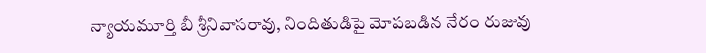న్యాయమూర్తి బీ శ్రీనివాసరావు, నిందితుడిపై మోపబడిన నేరం రుజువు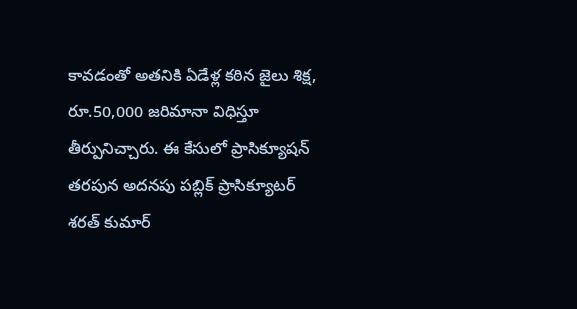కావడంతో అతనికి ఏడేళ్ల కఠిన జైలు శిక్ష, రూ.50,000 జరిమానా విధిస్తూ తీర్పునిచ్చారు. ఈ కేసులో ప్రాసిక్యూషన్ తరపున అదనపు పబ్లిక్ ప్రాసిక్యూటర్ శరత్ కుమార్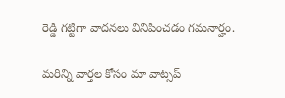రెడ్డి గట్టిగా వాదనలు వినిపించడం గమనార్హం.

మ‌రిన్ని వార్త‌ల కోసం మా వాట్స‌ప్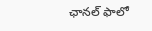ఛాన‌ల్ ఫాలో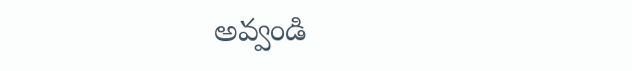అవ్వండి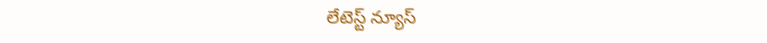లేటెస్ట్ న్యూస్‌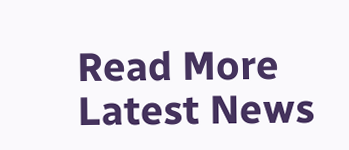Read More Latest News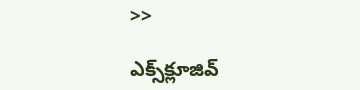>>

ఎక్స్‌క్లూజివ్‌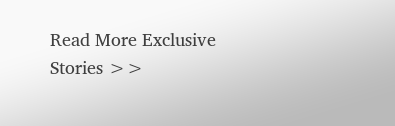Read More Exclusive Stories >>